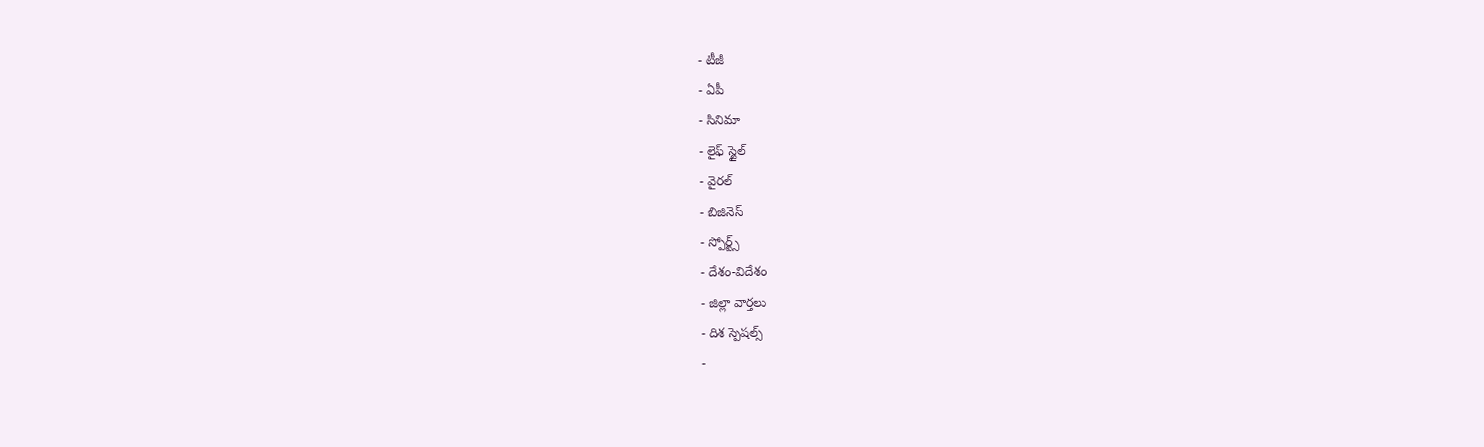- టీజీ
- ఏపీ
- సినిమా
- లైఫ్ స్టైల్
- వైరల్
- బిజినెస్
- స్పోర్ట్స్
- దేశం-విదేశం
- జిల్లా వార్తలు
- దిశ స్పెషల్స్
-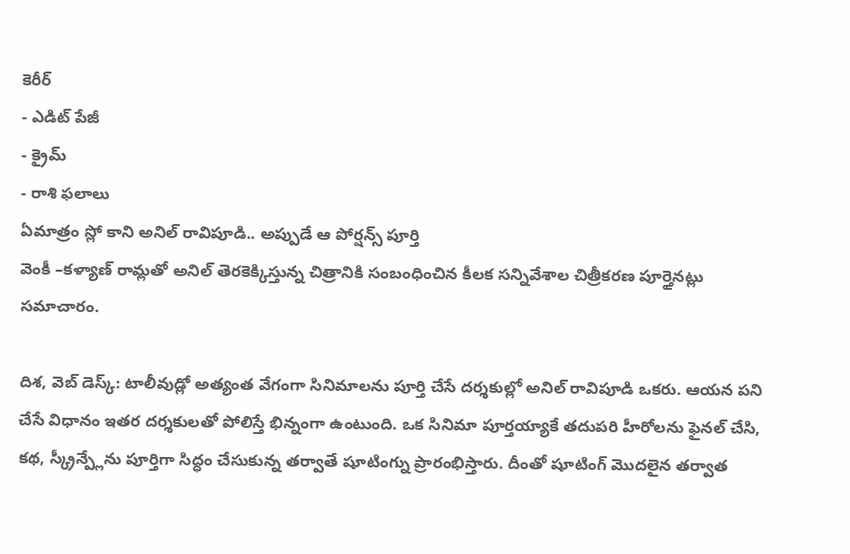కెరీర్
- ఎడిట్ పేజీ
- క్రైమ్
- రాశి ఫలాలు
ఏమాత్రం స్లో కాని అనిల్ రావిపూడి.. అప్పుడే ఆ పోర్షన్స్ పూర్తి
వెంకీ –కళ్యాణ్ రామ్లతో అనిల్ తెరకెక్కిస్తున్న చిత్రానికి సంబంధించిన కీలక సన్నివేశాల చిత్రీకరణ పూర్తైనట్లు సమాచారం.

దిశ, వెబ్ డెస్క్: టాలీవుడ్లో అత్యంత వేగంగా సినిమాలను పూర్తి చేసే దర్శకుల్లో అనిల్ రావిపూడి ఒకరు. ఆయన పని చేసే విధానం ఇతర దర్శకులతో పోలిస్తే భిన్నంగా ఉంటుంది. ఒక సినిమా పూర్తయ్యాకే తదుపరి హీరోలను ఫైనల్ చేసి, కథ, స్క్రీన్ప్లేను పూర్తిగా సిద్ధం చేసుకున్న తర్వాతే షూటింగ్ను ప్రారంభిస్తారు. దీంతో షూటింగ్ మొదలైన తర్వాత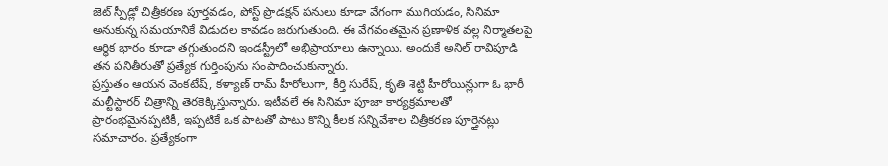జెట్ స్పీడ్లో చిత్రీకరణ పూర్తవడం, పోస్ట్ ప్రొడక్షన్ పనులు కూడా వేగంగా ముగియడం, సినిమా అనుకున్న సమయానికే విడుదల కావడం జరుగుతుంది. ఈ వేగవంతమైన ప్రణాళిక వల్ల నిర్మాతలపై ఆర్థిక భారం కూడా తగ్గుతుందని ఇండస్ట్రీలో అభిప్రాయాలు ఉన్నాయి. అందుకే అనిల్ రావిపూడి తన పనితీరుతో ప్రత్యేక గుర్తింపును సంపాదించుకున్నారు.
ప్రస్తుతం ఆయన వెంకటేష్, కళ్యాణ్ రామ్ హీరోలుగా, కీర్తి సురేష్, కృతి శెట్టి హీరోయిన్లుగా ఓ భారీ మల్టీస్టారర్ చిత్రాన్ని తెరకెక్కిస్తున్నారు. ఇటీవలే ఈ సినిమా పూజా కార్యక్రమాలతో ప్రారంభమైనప్పటికీ, ఇప్పటికే ఒక పాటతో పాటు కొన్ని కీలక సన్నివేశాల చిత్రీకరణ పూర్తైనట్లు సమాచారం. ప్రత్యేకంగా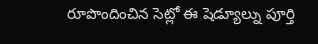రూపొందించిన సెట్లో ఈ షెడ్యూల్ను పూర్తి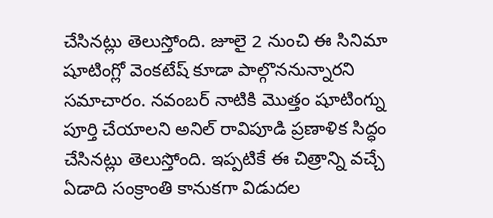చేసినట్లు తెలుస్తోంది. జూలై 2 నుంచి ఈ సినిమా షూటింగ్లో వెంకటేష్ కూడా పాల్గొననున్నారని సమాచారం. నవంబర్ నాటికి మొత్తం షూటింగ్ను పూర్తి చేయాలని అనిల్ రావిపూడి ప్రణాళిక సిద్ధం చేసినట్లు తెలుస్తోంది. ఇప్పటికే ఈ చిత్రాన్ని వచ్చే ఏడాది సంక్రాంతి కానుకగా విడుదల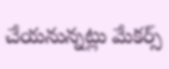చేయనున్నట్లు మేకర్స్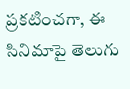ప్రకటించగా, ఈ సినిమాపై తెలుగు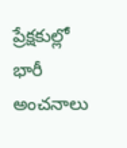ప్రేక్షకుల్లో భారీ అంచనాలు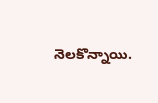నెలకొన్నాయి.